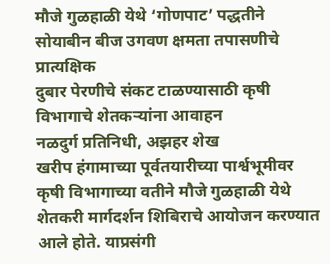मौजे गुळहाळी येथे ‘गोणपाट’ पद्धतीने सोयाबीन बीज उगवण क्षमता तपासणीचे प्रात्यक्षिक
दुबार पेरणीचे संकट टाळण्यासाठी कृषी विभागाचे शेतकऱ्यांना आवाहन
नळदुर्ग प्रतिनिधी, अझहर शेख
खरीप हंगामाच्या पूर्वतयारीच्या पार्श्वभूमीवर कृषी विभागाच्या वतीने मौजे गुळहाळी येथे शेतकरी मार्गदर्शन शिबिराचे आयोजन करण्यात आले होते. याप्रसंगी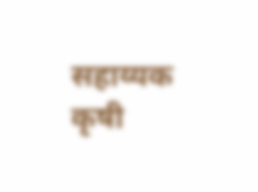सहाय्यक कृषी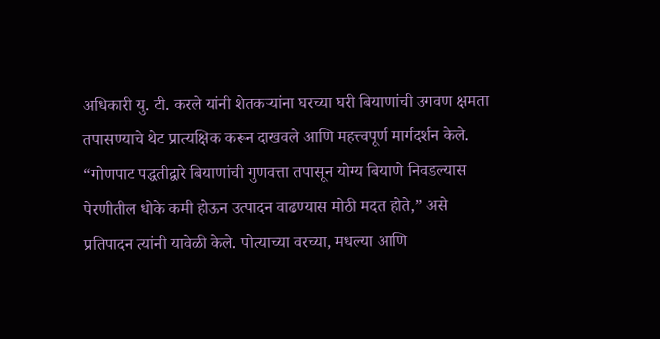अधिकारी यु. टी. करले यांनी शेतकऱ्यांना घरच्या घरी बियाणांची उगवण क्षमता तपासण्याचे थेट प्रात्यक्षिक करून दाखवले आणि महत्त्वपूर्ण मार्गदर्शन केले. “गोणपाट पद्धतीद्वारे बियाणांची गुणवत्ता तपासून योग्य बियाणे निवडल्यास पेरणीतील धोके कमी होऊन उत्पादन वाढण्यास मोठी मदत होते,” असे प्रतिपादन त्यांनी यावेळी केले. पोत्याच्या वरच्या, मधल्या आणि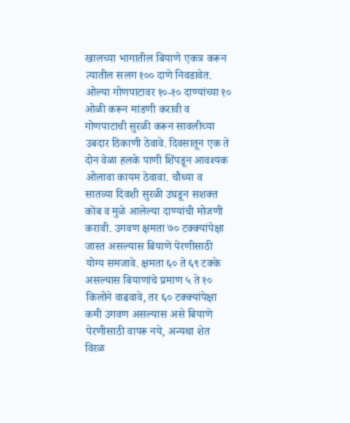खालच्या भागातील बियाणे एकत्र करून त्यातील सलग १०० दाणे निवडावेत. ओल्या गोणपाटावर १०-१० दाण्यांच्या १० ओळी करून मांडणी करावी व गोणपाटाची सुरळी करून सावलीच्या उबदार ठिकाणी ठेवावे. दिवसातून एक ते दोन वेळा हलके पाणी शिंपडून आवश्यक ओलावा कायम ठेवावा. चौथ्या व सातव्या दिवशी सुरळी उघडून सशक्त कोंब व मुळे आलेल्या दाण्यांची मोजणी करावी. उगवण क्षमता ७० टक्क्यांपेक्षा जास्त असल्यास बियाणे पेरणीसाठी योग्य समजावे. क्षमता ६० ते ६९ टक्के असल्यास बियाणांचे प्रमाण ५ ते १० किलोने वाढवावे, तर ६० टक्क्यांपेक्षा कमी उगवण असल्यास असे बियाणे पेरणीसाठी वापरू नये, अन्यथा शेत विरळ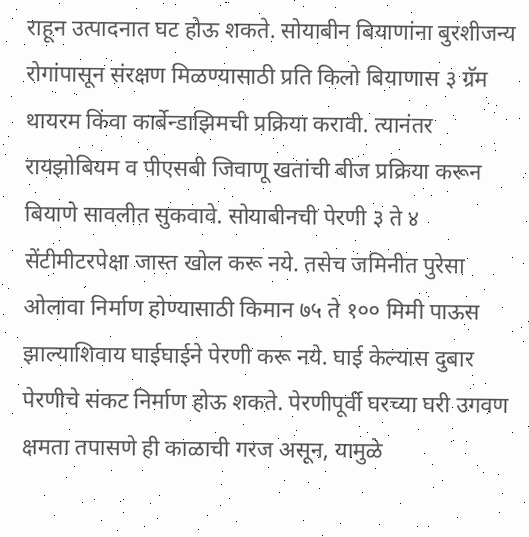राहून उत्पादनात घट होऊ शकते. सोयाबीन बियाणांना बुरशीजन्य रोगांपासून संरक्षण मिळण्यासाठी प्रति किलो बियाणास ३ ग्रॅम थायरम किंवा कार्बेन्डाझिमची प्रक्रिया करावी. त्यानंतर रायझोबियम व पीएसबी जिवाणू खतांची बीज प्रक्रिया करून बियाणे सावलीत सुकवावे. सोयाबीनची पेरणी ३ ते ४ सेंटीमीटरपेक्षा जास्त खोल करू नये. तसेच जमिनीत पुरेसा ओलावा निर्माण होण्यासाठी किमान ७५ ते १०० मिमी पाऊस झाल्याशिवाय घाईघाईने पेरणी करू नये. घाई केल्यास दुबार पेरणीचे संकट निर्माण होऊ शकते. पेरणीपूर्वी घरच्या घरी उगवण क्षमता तपासणे ही काळाची गरज असून, यामुळे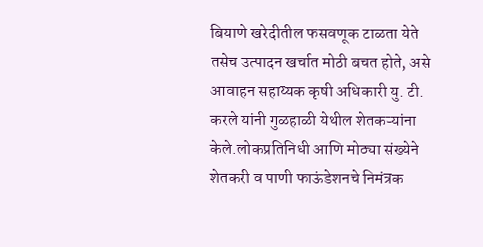बियाणे खरेदीतील फसवणूक टाळता येते तसेच उत्पादन खर्चात मोठी बचत होते, असे आवाहन सहाय्यक कृषी अधिकारी यु. टी. करले यांनी गुळहाळी येथील शेतकऱ्यांना केले.लोकप्रतिनिधी आणि मोठ्या संख्येने शेतकरी व पाणी फाऊंडेशनचे निमंत्रक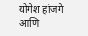योगेश हांजगे आणि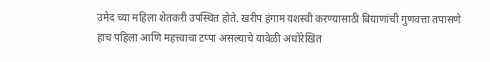उमेद च्या महिला शेतकरी उपस्थित होते. खरीप हंगाम यशस्वी करण्यासाठी बियाणांची गुणवत्ता तपासणे हाच पहिला आणि महत्त्वाचा टप्पा असल्याचे यावेळी अधोरेखित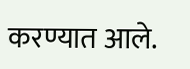करण्यात आले.